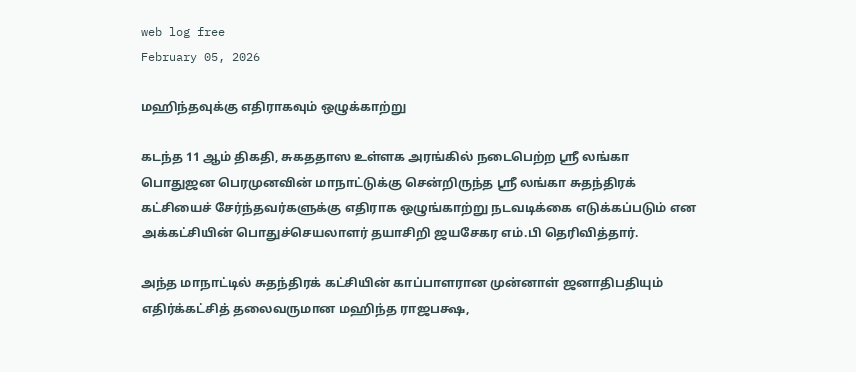web log free
February 05, 2026

மஹிந்தவுக்கு எதிராகவும் ஒழுக்காற்று

கடந்த 11 ஆம் திகதி, சுகததாஸ உள்ளக அரங்கில் நடைபெற்ற ஸ்ரீ லங்கா பொதுஜன பெரமுனவின் மாநாட்டுக்கு சென்றிருந்த ஸ்ரீ லங்கா சுதந்திரக் கட்சியைச் சேர்ந்தவர்களுக்கு எதிராக ஒழுங்காற்று நடவடிக்கை எடுக்கப்படும் என அக்கட்சியின் பொதுச்செயலாளர் தயாசிறி ஜயசேகர எம்.பி தெரிவித்தார்.

அந்த மாநாட்டில் சுதந்திரக் கட்சியின் காப்பாளரான முன்னாள் ஜனாதிபதியும் எதிர்க்கட்சித் தலைவருமான மஹிந்த ராஜபக்ஷ,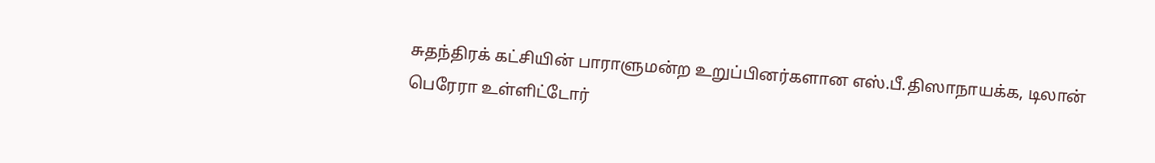சுதந்திரக் கட்சியின் பாராளுமன்ற உறுப்பினர்களான எஸ்.பீ.திஸாநாயக்க, டிலான் பெரேரா உள்ளிட்டோர்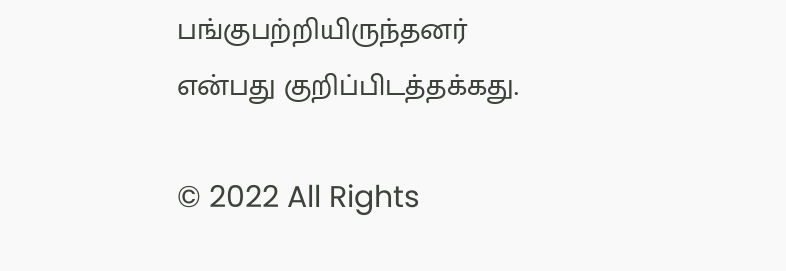பங்குபற்றியிருந்தனர் என்பது குறிப்பிடத்தக்கது.

© 2022 All Rights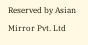Reserved by Asian Mirror Pvt. Ltd